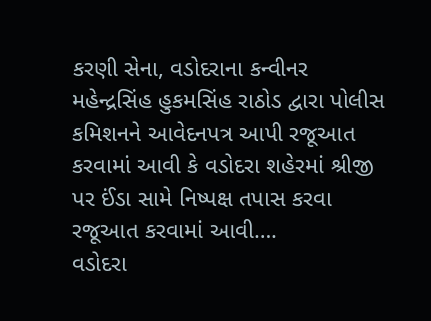કરણી સેના, વડોદરાના કન્વીનર મહેન્દ્રસિંહ હુકમસિંહ રાઠોડ દ્વારા પોલીસ કમિશનને આવેદનપત્ર આપી રજૂઆત કરવામાં આવી કે વડોદરા શહેરમાં શ્રીજી પર ઈંડા સામે નિષ્પક્ષ તપાસ કરવા રજૂઆત કરવામાં આવી….
વડોદરા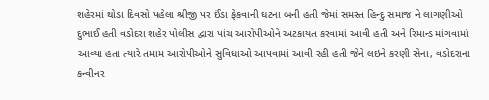શહેરમાં થોડા દિવસો પહેલા શ્રીજી પર ઈંડા ફેકવાની ઘટના બની હતી જેમાં સમસ્ત હિન્દુ સમાજ ને લાગણીઓ દુભાઈ હતી વડોદરા શહેર પોલીસ દ્વારા પાંચ આરોપીઓને અટકાયત કરવામાં આવી હતી અને રિમાન્ડ માંગવામાં આવ્યા હતા ત્યારે તમામ આરોપીઓને સુવિધાઓ આપવામાં આવી રહી હતી જેને લઇને કરણી સેના, વડોદરાના કન્વીનર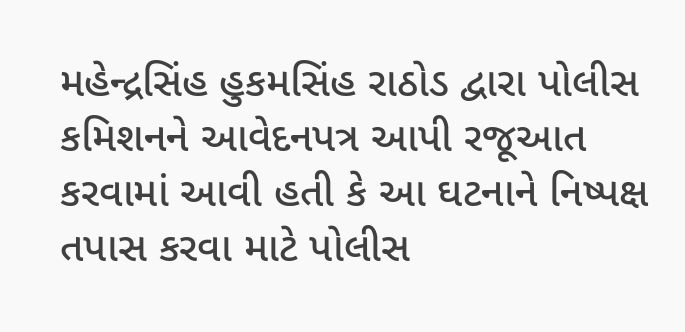મહેન્દ્રસિંહ હુકમસિંહ રાઠોડ દ્વારા પોલીસ કમિશનને આવેદનપત્ર આપી રજૂઆત કરવામાં આવી હતી કે આ ઘટનાને નિષ્પક્ષ તપાસ કરવા માટે પોલીસ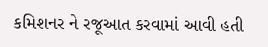કમિશનર ને રજૂઆત કરવામાં આવી હતી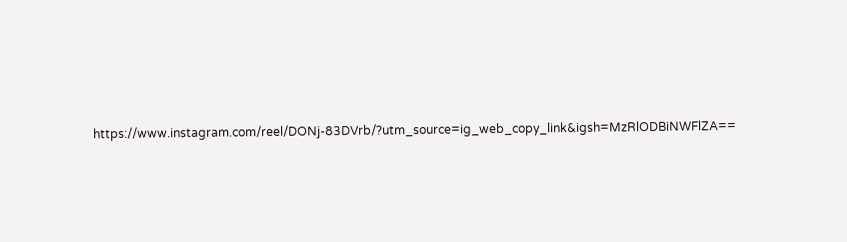https://www.instagram.com/reel/DONj-83DVrb/?utm_source=ig_web_copy_link&igsh=MzRlODBiNWFlZA==